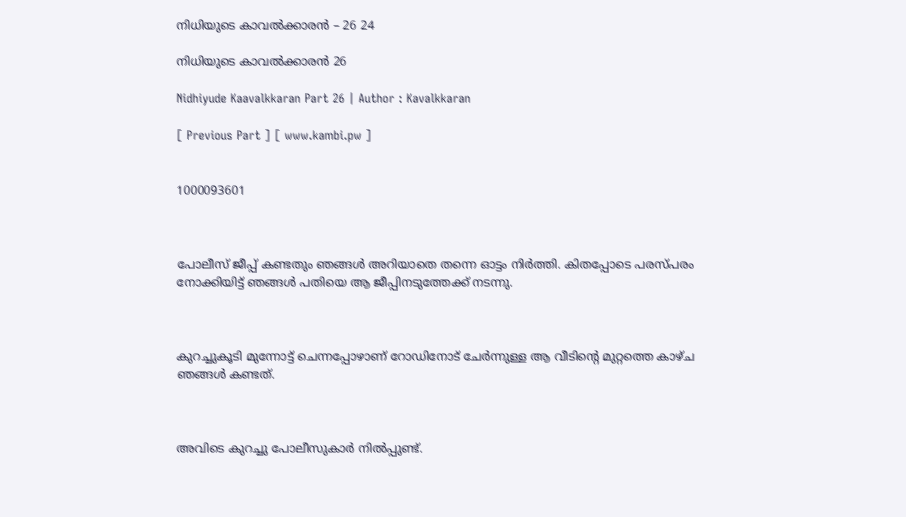നിധിയുടെ കാവൽക്കാരൻ – 26 24

നിധിയുടെ കാവൽക്കാരൻ 26

Nidhiyude Kaavalkkaran Part 26 | Author : Kavalkkaran

[ Previous Part ] [ www.kambi.pw ]


1000093601



പോലീസ് ജീപ്പ് കണ്ടതും ഞങ്ങൾ അറിയാതെ തന്നെ ഓട്ടം നിർത്തി. കിതപ്പോടെ പരസ്പരം നോക്കിയിട്ട് ഞങ്ങൾ പതിയെ ആ ജീപ്പിനടുത്തേക്ക് നടന്നു.



കുറച്ചുകൂടി മുന്നോട്ട് ചെന്നപ്പോഴാണ് റോഡിനോട് ചേർന്നുള്ള ആ വീടിന്റെ മുറ്റത്തെ കാഴ്ച ഞങ്ങൾ കണ്ടത്.



അവിടെ കുറച്ചു പോലീസുകാർ നിൽപ്പുണ്ട്.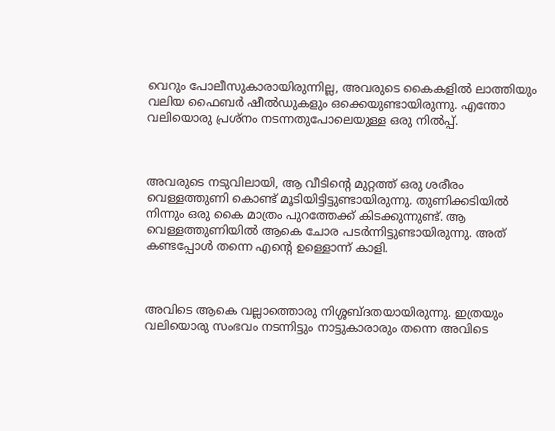വെറും പോലീസുകാരായിരുന്നില്ല, അവരുടെ കൈകളിൽ ലാത്തിയും വലിയ ഫൈബർ ഷീൽഡുകളും ഒക്കെയുണ്ടായിരുന്നു. എന്തോ വലിയൊരു പ്രശ്നം നടന്നതുപോലെയുള്ള ഒരു നിൽപ്പ്.



അവരുടെ നടുവിലായി, ആ വീടിന്റെ മുറ്റത്ത് ഒരു ശരീരം വെള്ളത്തുണി കൊണ്ട് മൂടിയിട്ടിട്ടുണ്ടായിരുന്നു. തുണിക്കടിയിൽ നിന്നും ഒരു കൈ മാത്രം പുറത്തേക്ക് കിടക്കുന്നുണ്ട്. ആ വെള്ളത്തുണിയിൽ ആകെ ചോര പടർന്നിട്ടുണ്ടായിരുന്നു. അത് കണ്ടപ്പോൾ തന്നെ എന്റെ ഉള്ളൊന്ന് കാളി.



അവിടെ ആകെ വല്ലാത്തൊരു നിശ്ശബ്ദതയായിരുന്നു. ഇത്രയും വലിയൊരു സംഭവം നടന്നിട്ടും നാട്ടുകാരാരും തന്നെ അവിടെ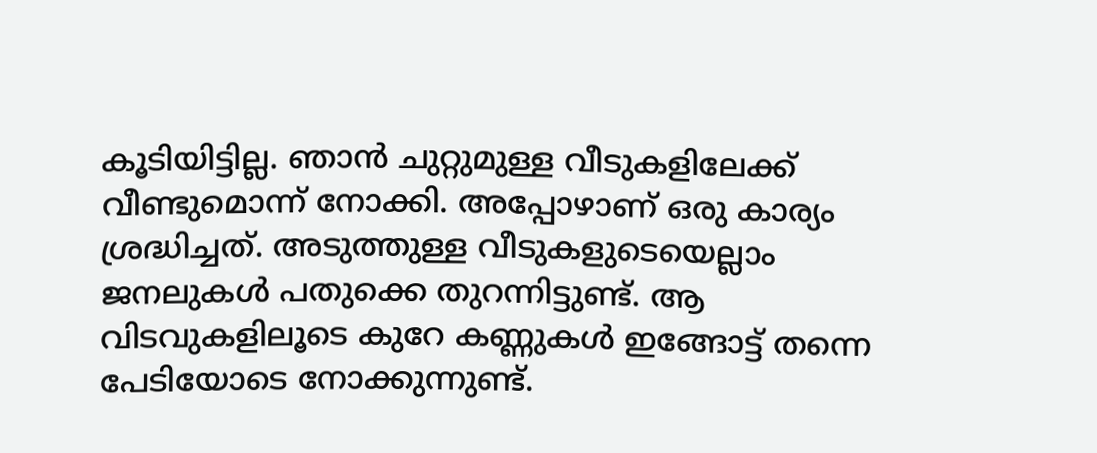കൂടിയിട്ടില്ല. ഞാൻ ചുറ്റുമുള്ള വീടുകളിലേക്ക് വീണ്ടുമൊന്ന് നോക്കി. അപ്പോഴാണ് ഒരു കാര്യം ശ്രദ്ധിച്ചത്. അടുത്തുള്ള വീടുകളുടെയെല്ലാം ജനലുകൾ പതുക്കെ തുറന്നിട്ടുണ്ട്. ആ വിടവുകളിലൂടെ കുറേ കണ്ണുകൾ ഇങ്ങോട്ട് തന്നെ പേടിയോടെ നോക്കുന്നുണ്ട്.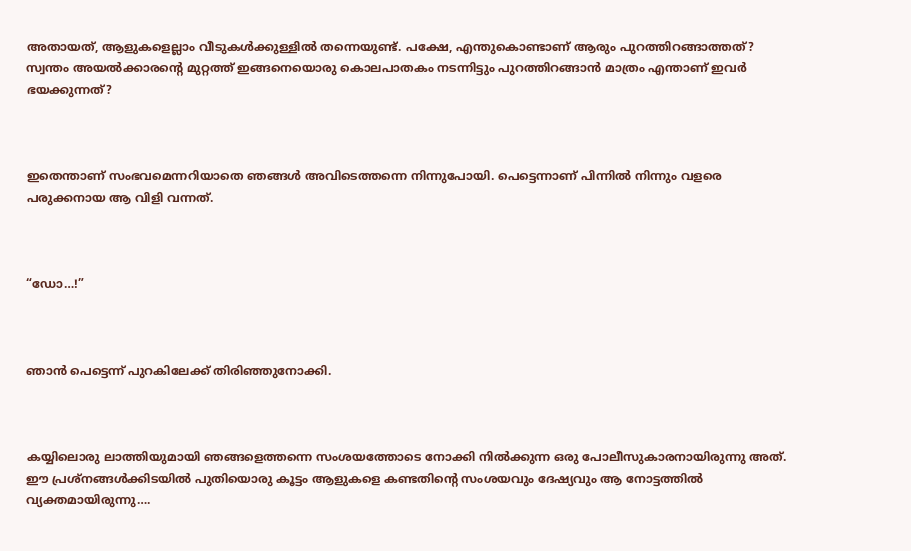അതായത്, ആളുകളെല്ലാം വീടുകൾക്കുള്ളിൽ തന്നെയുണ്ട്. പക്ഷേ, എന്തുകൊണ്ടാണ് ആരും പുറത്തിറങ്ങാത്തത്? സ്വന്തം അയൽക്കാരന്റെ മുറ്റത്ത് ഇങ്ങനെയൊരു കൊലപാതകം നടന്നിട്ടും പുറത്തിറങ്ങാൻ മാത്രം എന്താണ് ഇവർ ഭയക്കുന്നത്?



ഇതെന്താണ് സംഭവമെന്നറിയാതെ ഞങ്ങൾ അവിടെത്തന്നെ നിന്നുപോയി. പെട്ടെന്നാണ് പിന്നിൽ നിന്നും വളരെ പരുക്കനായ ആ വിളി വന്നത്.



“ഡോ…!”



ഞാൻ പെട്ടെന്ന് പുറകിലേക്ക് തിരിഞ്ഞുനോക്കി.



കയ്യിലൊരു ലാത്തിയുമായി ഞങ്ങളെത്തന്നെ സംശയത്തോടെ നോക്കി നിൽക്കുന്ന ഒരു പോലീസുകാരനായിരുന്നു അത്. ഈ പ്രശ്നങ്ങൾക്കിടയിൽ പുതിയൊരു കൂട്ടം ആളുകളെ കണ്ടതിന്റെ സംശയവും ദേഷ്യവും ആ നോട്ടത്തിൽ വ്യക്തമായിരുന്നു….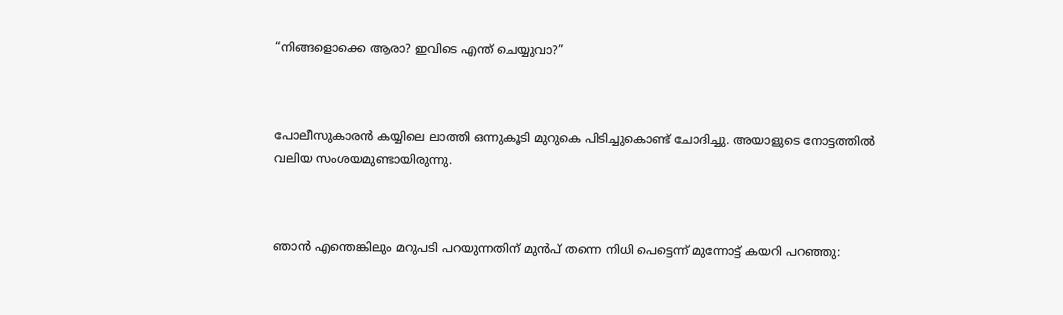“നിങ്ങളൊക്കെ ആരാ? ഇവിടെ എന്ത് ചെയ്യുവാ?”



പോലീസുകാരൻ കയ്യിലെ ലാത്തി ഒന്നുകൂടി മുറുകെ പിടിച്ചുകൊണ്ട് ചോദിച്ചു. അയാളുടെ നോട്ടത്തിൽ വലിയ സംശയമുണ്ടായിരുന്നു.



ഞാൻ എന്തെങ്കിലും മറുപടി പറയുന്നതിന് മുൻപ് തന്നെ നിധി പെട്ടെന്ന് മുന്നോട്ട് കയറി പറഞ്ഞു: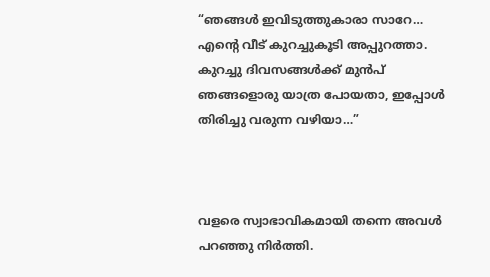“ഞങ്ങൾ ഇവിടുത്തുകാരാ സാറേ… എന്റെ വീട് കുറച്ചുകൂടി അപ്പുറത്താ. കുറച്ചു ദിവസങ്ങൾക്ക് മുൻപ് ഞങ്ങളൊരു യാത്ര പോയതാ, ഇപ്പോൾ തിരിച്ചു വരുന്ന വഴിയാ…”



വളരെ സ്വാഭാവികമായി തന്നെ അവൾ പറഞ്ഞു നിർത്തി.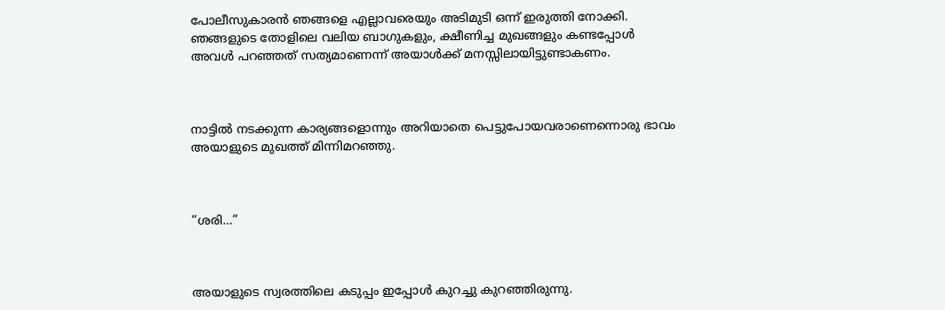പോലീസുകാരൻ ഞങ്ങളെ എല്ലാവരെയും അടിമുടി ഒന്ന് ഇരുത്തി നോക്കി. ഞങ്ങളുടെ തോളിലെ വലിയ ബാഗുകളും, ക്ഷീണിച്ച മുഖങ്ങളും കണ്ടപ്പോൾ അവൾ പറഞ്ഞത് സത്യമാണെന്ന് അയാൾക്ക് മനസ്സിലായിട്ടുണ്ടാകണം.



നാട്ടിൽ നടക്കുന്ന കാര്യങ്ങളൊന്നും അറിയാതെ പെട്ടുപോയവരാണെന്നൊരു ഭാവം അയാളുടെ മുഖത്ത് മിന്നിമറഞ്ഞു.



“ശരി…”



അയാളുടെ സ്വരത്തിലെ കടുപ്പം ഇപ്പോൾ കുറച്ചു കുറഞ്ഞിരുന്നു.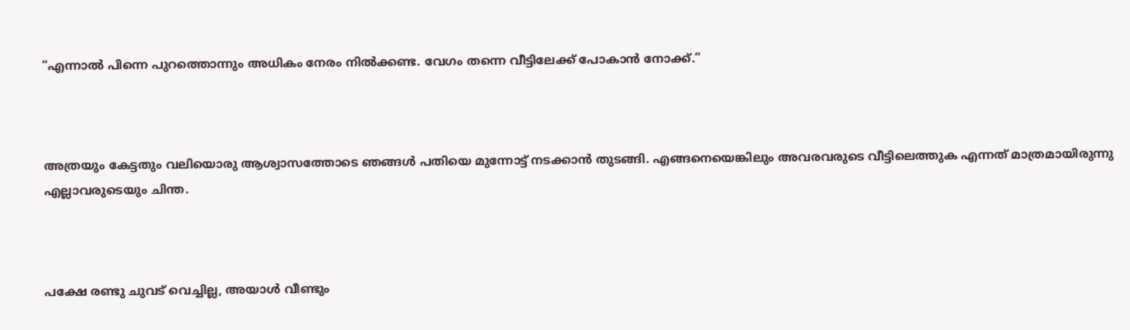“എന്നാൽ പിന്നെ പുറത്തൊന്നും അധികം നേരം നിൽക്കണ്ട. വേഗം തന്നെ വീട്ടിലേക്ക് പോകാൻ നോക്ക്.”



അത്രയും കേട്ടതും വലിയൊരു ആശ്വാസത്തോടെ ഞങ്ങൾ പതിയെ മുന്നോട്ട് നടക്കാൻ തുടങ്ങി. എങ്ങനെയെങ്കിലും അവരവരുടെ വീട്ടിലെത്തുക എന്നത് മാത്രമായിരുന്നു എല്ലാവരുടെയും ചിന്ത.



പക്ഷേ രണ്ടു ചുവട് വെച്ചില്ല, അയാൾ വീണ്ടും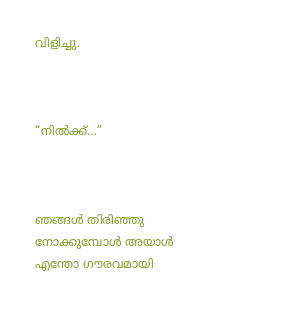വിളിച്ചു.



“നിൽക്ക്…”



ഞങ്ങൾ തിരിഞ്ഞു നോക്കുമ്പോൾ അയാൾ എന്തോ ഗൗരവമായി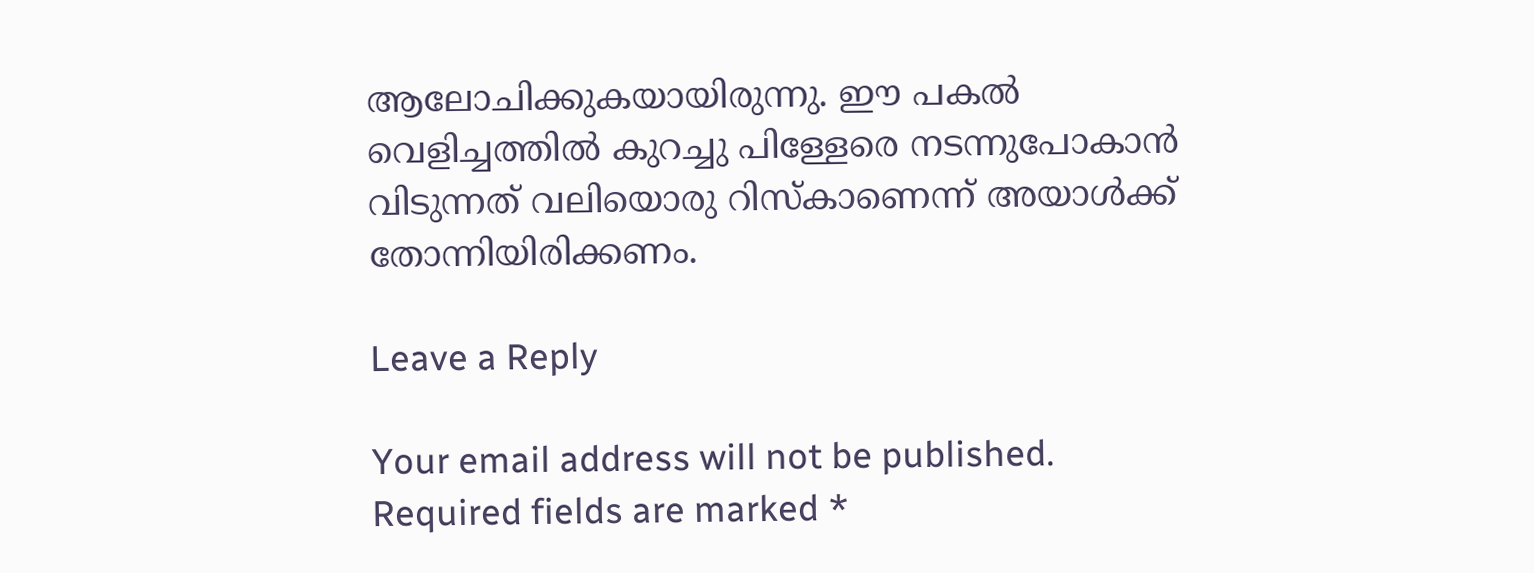ആലോചിക്കുകയായിരുന്നു. ഈ പകൽ വെളിച്ചത്തിൽ കുറച്ചു പിള്ളേരെ നടന്നുപോകാൻ വിടുന്നത് വലിയൊരു റിസ്കാണെന്ന് അയാൾക്ക് തോന്നിയിരിക്കണം.

Leave a Reply

Your email address will not be published. Required fields are marked *